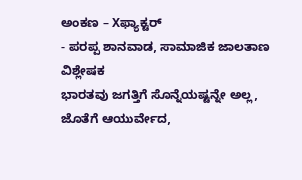ಅಂಕಣ – Xಫ್ಯಾಕ್ಟರ್
- ಪರಪ್ಪ ಶಾನವಾಡ, ಸಾಮಾಜಿಕ ಜಾಲತಾಣ ವಿಶ್ಲೇಷಕ
ಭಾರತವು ಜಗತ್ತಿಗೆ ಸೊನ್ನೆಯಷ್ಟನ್ನೇ ಅಲ್ಲ, ಜೊತೆಗೆ ಆಯುರ್ವೇದ,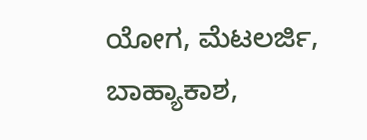ಯೋಗ, ಮೆಟಲರ್ಜಿ, ಬಾಹ್ಯಾಕಾಶ,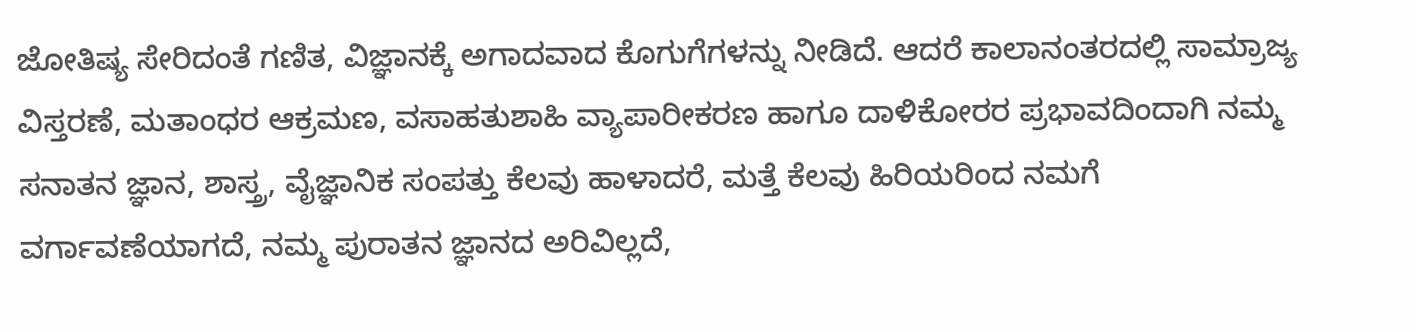ಜೋತಿಷ್ಯ ಸೇರಿದಂತೆ ಗಣಿತ, ವಿಜ್ಞಾನಕ್ಕೆ ಅಗಾದವಾದ ಕೊಗುಗೆಗಳನ್ನು ನೀಡಿದೆ. ಆದರೆ ಕಾಲಾನಂತರದಲ್ಲಿ ಸಾಮ್ರಾಜ್ಯ ವಿಸ್ತರಣೆ, ಮತಾಂಧರ ಆಕ್ರಮಣ, ವಸಾಹತುಶಾಹಿ ವ್ಯಾಪಾರೀಕರಣ ಹಾಗೂ ದಾಳಿಕೋರರ ಪ್ರಭಾವದಿಂದಾಗಿ ನಮ್ಮ ಸನಾತನ ಜ್ಞಾನ, ಶಾಸ್ತ್ರ, ವೈಜ್ಞಾನಿಕ ಸಂಪತ್ತು ಕೆಲವು ಹಾಳಾದರೆ, ಮತ್ತೆ ಕೆಲವು ಹಿರಿಯರಿಂದ ನಮಗೆ ವರ್ಗಾವಣೆಯಾಗದೆ, ನಮ್ಮ ಪುರಾತನ ಜ್ಞಾನದ ಅರಿವಿಲ್ಲದೆ,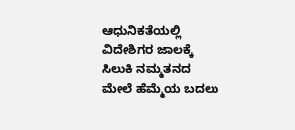ಆಧುನಿಕತೆಯಲ್ಲಿ ವಿದೇಶಿಗರ ಜಾಲಕ್ಕೆ ಸಿಲುಕಿ ನಮ್ಮತನದ ಮೇಲೆ ಹೆಮ್ಮೆಯ ಬದಲು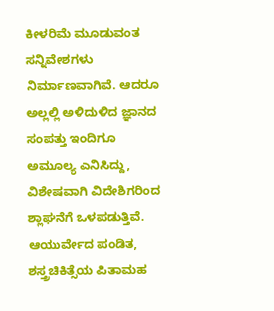ಕೀಳರಿಮೆ ಮೂಡುವಂತ ಸನ್ನಿವೇಶಗಳು ನಿರ್ಮಾಣವಾಗಿವೆ. ಆದರೂ ಅಲ್ಲಲ್ಲಿ ಅಳಿದುಳಿದ ಜ್ಞಾನದ ಸಂಪತ್ತು ಇಂದಿಗೂ ಅಮೂಲ್ಯ ಎನಿಸಿದ್ದು, ವಿಶೇಷವಾಗಿ ವಿದೇಶಿಗರಿಂದ ಶ್ಲಾಘನೆಗೆ ಒಳಪಡುತ್ತಿವೆ. ಆಯುರ್ವೇದ ಪಂಡಿತ, ಶಸ್ತ್ರಚಿಕಿತ್ಸೆಯ ಪಿತಾಮಹ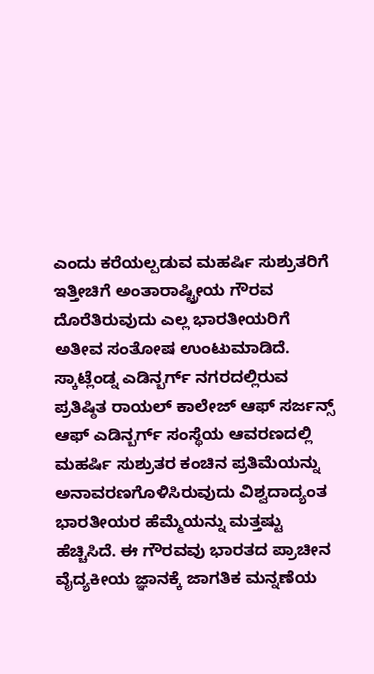ಎಂದು ಕರೆಯಲ್ಪಡುವ ಮಹರ್ಷಿ ಸುಶ್ರುತರಿಗೆ ಇತ್ತೀಚಿಗೆ ಅಂತಾರಾಷ್ಟ್ರೀಯ ಗೌರವ ದೊರೆತಿರುವುದು ಎಲ್ಲ ಭಾರತೀಯರಿಗೆ ಅತೀವ ಸಂತೋಷ ಉಂಟುಮಾಡಿದೆ. ಸ್ಕಾಟ್ಲೆಂಡ್ನ ಎಡಿನ್ಬರ್ಗ್ ನಗರದಲ್ಲಿರುವ ಪ್ರತಿಷ್ಠಿತ ರಾಯಲ್ ಕಾಲೇಜ್ ಆಫ್ ಸರ್ಜನ್ಸ್ ಆಫ್ ಎಡಿನ್ಬರ್ಗ್ ಸಂಸ್ಥೆಯ ಆವರಣದಲ್ಲಿ ಮಹರ್ಷಿ ಸುಶ್ರುತರ ಕಂಚಿನ ಪ್ರತಿಮೆಯನ್ನು ಅನಾವರಣಗೊಳಿಸಿರುವುದು ವಿಶ್ವದಾದ್ಯಂತ ಭಾರತೀಯರ ಹೆಮ್ಮೆಯನ್ನು ಮತ್ತಷ್ಟು ಹೆಚ್ಚಿಸಿದೆ. ಈ ಗೌರವವು ಭಾರತದ ಪ್ರಾಚೀನ ವೈದ್ಯಕೀಯ ಜ್ಞಾನಕ್ಕೆ ಜಾಗತಿಕ ಮನ್ನಣೆಯ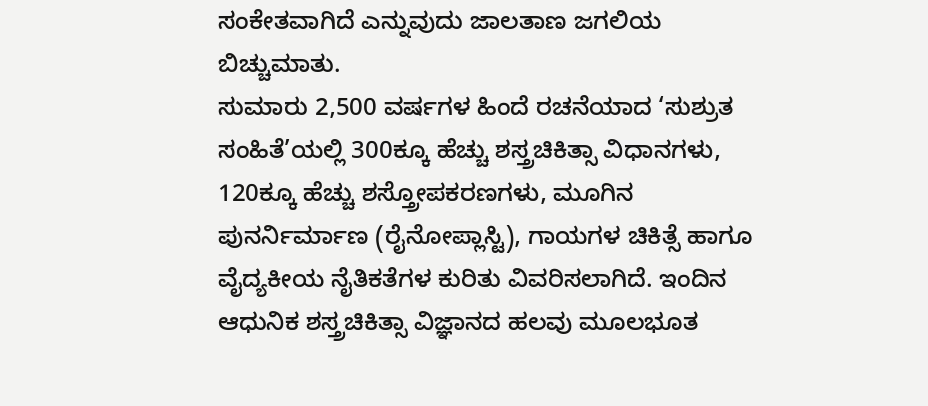ಸಂಕೇತವಾಗಿದೆ ಎನ್ನುವುದು ಜಾಲತಾಣ ಜಗಲಿಯ ಬಿಚ್ಚುಮಾತು.
ಸುಮಾರು 2,500 ವರ್ಷಗಳ ಹಿಂದೆ ರಚನೆಯಾದ ‘ಸುಶ್ರುತ ಸಂಹಿತೆ’ಯಲ್ಲಿ 300ಕ್ಕೂ ಹೆಚ್ಚು ಶಸ್ತ್ರಚಿಕಿತ್ಸಾ ವಿಧಾನಗಳು, 120ಕ್ಕೂ ಹೆಚ್ಚು ಶಸ್ತ್ರೋಪಕರಣಗಳು, ಮೂಗಿನ ಪುನರ್ನಿರ್ಮಾಣ (ರೈನೋಪ್ಲಾಸ್ಟಿ), ಗಾಯಗಳ ಚಿಕಿತ್ಸೆ ಹಾಗೂ ವೈದ್ಯಕೀಯ ನೈತಿಕತೆಗಳ ಕುರಿತು ವಿವರಿಸಲಾಗಿದೆ. ಇಂದಿನ ಆಧುನಿಕ ಶಸ್ತ್ರಚಿಕಿತ್ಸಾ ವಿಜ್ಞಾನದ ಹಲವು ಮೂಲಭೂತ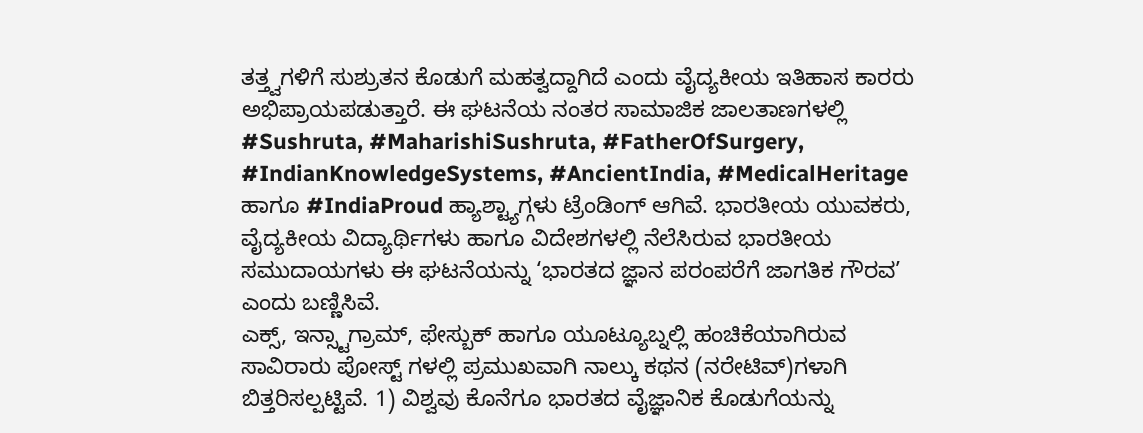ತತ್ತ್ವಗಳಿಗೆ ಸುಶ್ರುತನ ಕೊಡುಗೆ ಮಹತ್ವದ್ದಾಗಿದೆ ಎಂದು ವೈದ್ಯಕೀಯ ಇತಿಹಾಸ ಕಾರರು ಅಭಿಪ್ರಾಯಪಡುತ್ತಾರೆ. ಈ ಘಟನೆಯ ನಂತರ ಸಾಮಾಜಿಕ ಜಾಲತಾಣಗಳಲ್ಲಿ #Sushruta, #MaharishiSushruta, #FatherOfSurgery, #IndianKnowledgeSystems, #AncientIndia, #MedicalHeritage ಹಾಗೂ #IndiaProud ಹ್ಯಾಶ್ಟ್ಯಾಗ್ಗಳು ಟ್ರೆಂಡಿಂಗ್ ಆಗಿವೆ. ಭಾರತೀಯ ಯುವಕರು, ವೈದ್ಯಕೀಯ ವಿದ್ಯಾರ್ಥಿಗಳು ಹಾಗೂ ವಿದೇಶಗಳಲ್ಲಿ ನೆಲೆಸಿರುವ ಭಾರತೀಯ ಸಮುದಾಯಗಳು ಈ ಘಟನೆಯನ್ನು ‘ಭಾರತದ ಜ್ಞಾನ ಪರಂಪರೆಗೆ ಜಾಗತಿಕ ಗೌರವ’ ಎಂದು ಬಣ್ಣಿಸಿವೆ.
ಎಕ್ಸ್, ಇನ್ಸ್ಟಾಗ್ರಾಮ್, ಫೇಸ್ಬುಕ್ ಹಾಗೂ ಯೂಟ್ಯೂಬ್ನಲ್ಲಿ ಹಂಚಿಕೆಯಾಗಿರುವ ಸಾವಿರಾರು ಪೋಸ್ಟ್ ಗಳಲ್ಲಿ ಪ್ರಮುಖವಾಗಿ ನಾಲ್ಕು ಕಥನ (ನರೇಟಿವ್)ಗಳಾಗಿ ಬಿತ್ತರಿಸಲ್ಪಟ್ಟಿವೆ. 1) ವಿಶ್ವವು ಕೊನೆಗೂ ಭಾರತದ ವೈಜ್ಞಾನಿಕ ಕೊಡುಗೆಯನ್ನು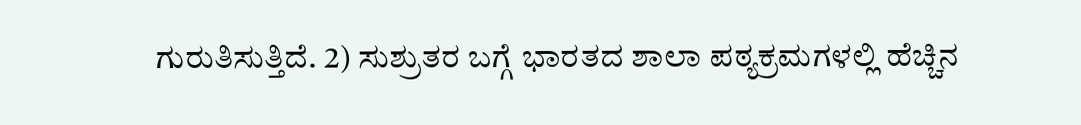ಗುರುತಿಸುತ್ತಿದೆ. 2) ಸುಶ್ರುತರ ಬಗ್ಗೆ ಭಾರತದ ಶಾಲಾ ಪಠ್ಯಕ್ರಮಗಳಲ್ಲಿ ಹೆಚ್ಚಿನ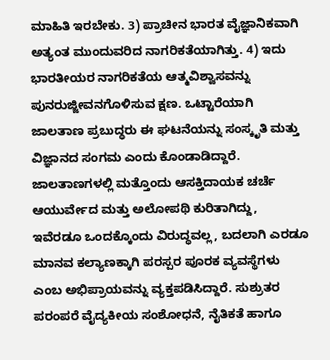ಮಾಹಿತಿ ಇರಬೇಕು. 3) ಪ್ರಾಚೀನ ಭಾರತ ವೈಜ್ಞಾನಿಕವಾಗಿ ಅತ್ಯಂತ ಮುಂದುವರಿದ ನಾಗರಿಕತೆಯಾಗಿತ್ತು. 4) ಇದು ಭಾರತೀಯರ ನಾಗರಿಕತೆಯ ಆತ್ಮವಿಶ್ವಾಸವನ್ನು ಪುನರುಜ್ಜೀವನಗೊಳಿಸುವ ಕ್ಷಣ. ಒಟ್ಟಾರೆಯಾಗಿ ಜಾಲತಾಣ ಪ್ರಬುದ್ಧರು ಈ ಘಟನೆಯನ್ನು ಸಂಸ್ಕೃತಿ ಮತ್ತು ವಿಜ್ಞಾನದ ಸಂಗಮ ಎಂದು ಕೊಂಡಾಡಿದ್ದಾರೆ. ಜಾಲತಾಣಗಳಲ್ಲಿ ಮತ್ತೊಂದು ಆಸಕ್ತಿದಾಯಕ ಚರ್ಚೆ ಆಯುರ್ವೇದ ಮತ್ತು ಅಲೋಪಥಿ ಕುರಿತಾಗಿದ್ದು, ಇವೆರಡೂ ಒಂದಕ್ಕೊಂದು ವಿರುದ್ಧವಲ್ಲ, ಬದಲಾಗಿ ಎರಡೂ ಮಾನವ ಕಲ್ಯಾಣಕ್ಕಾಗಿ ಪರಸ್ಪರ ಪೂರಕ ವ್ಯವಸ್ಥೆಗಳು ಎಂಬ ಅಭಿಪ್ರಾಯವನ್ನು ವ್ಯಕ್ತಪಡಿಸಿದ್ದಾರೆ. ಸುಶ್ರುತರ ಪರಂಪರೆ ವೈದ್ಯಕೀಯ ಸಂಶೋಧನೆ, ನೈತಿಕತೆ ಹಾಗೂ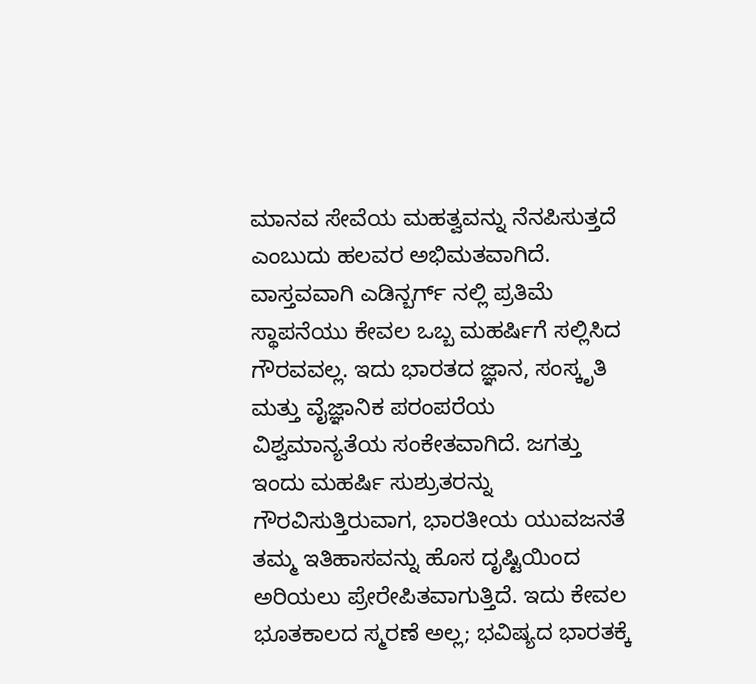ಮಾನವ ಸೇವೆಯ ಮಹತ್ವವನ್ನು ನೆನಪಿಸುತ್ತದೆ ಎಂಬುದು ಹಲವರ ಅಭಿಮತವಾಗಿದೆ.
ವಾಸ್ತವವಾಗಿ ಎಡಿನ್ಬರ್ಗ್ ನಲ್ಲಿ ಪ್ರತಿಮೆ ಸ್ಥಾಪನೆಯು ಕೇವಲ ಒಬ್ಬ ಮಹರ್ಷಿಗೆ ಸಲ್ಲಿಸಿದ ಗೌರವವಲ್ಲ. ಇದು ಭಾರತದ ಜ್ಞಾನ, ಸಂಸ್ಕೃತಿ ಮತ್ತು ವೈಜ್ಞಾನಿಕ ಪರಂಪರೆಯ ವಿಶ್ವಮಾನ್ಯತೆಯ ಸಂಕೇತವಾಗಿದೆ. ಜಗತ್ತು ಇಂದು ಮಹರ್ಷಿ ಸುಶ್ರುತರನ್ನು ಗೌರವಿಸುತ್ತಿರುವಾಗ, ಭಾರತೀಯ ಯುವಜನತೆ ತಮ್ಮ ಇತಿಹಾಸವನ್ನು ಹೊಸ ದೃಷ್ಟಿಯಿಂದ ಅರಿಯಲು ಪ್ರೇರೇಪಿತವಾಗುತ್ತಿದೆ. ಇದು ಕೇವಲ ಭೂತಕಾಲದ ಸ್ಮರಣೆ ಅಲ್ಲ; ಭವಿಷ್ಯದ ಭಾರತಕ್ಕೆ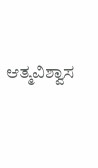ಆತ್ಮವಿಶ್ವಾಸ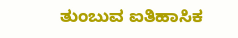ತುಂಬುವ ಐತಿಹಾಸಿಕ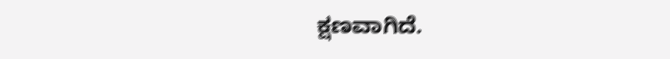ಕ್ಷಣವಾಗಿದೆ.